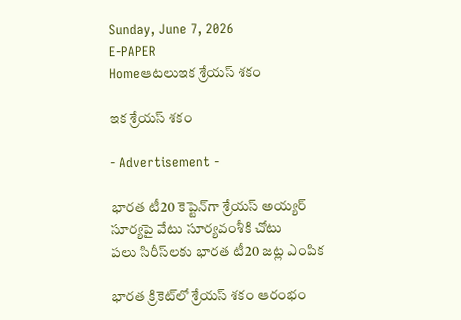Sunday, June 7, 2026
E-PAPER
Homeఆటలుఇక శ్రేయస్‌ శకం

ఇక శ్రేయస్‌ శకం

- Advertisement -

భారత టీ20 కెప్టెన్‌గా శ్రేయస్‌ అయ్యర్‌
సూర్యపై వేటు సూర్యవంశీకి చోటు
పలు సిరీస్‌‌లకు భారత టీ20 జట్ల ఎంపిక

భారత క్రికెట్‌‌లో శ్రేయస్‌ ‌శకం ఆరంభం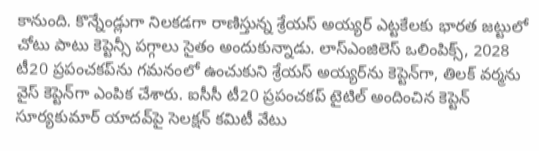కానుంది. కొన్నేండ్లుగా నిలకడగా రాణిస్తున్న శ్రేయస్‌ అయ్యర్‌ ఎట్టకేలకు భారత జట్టులో చోటు పాటు కెప్టెన్సీ పగ్గాలు సైతం అందుకున్నాడు. లాస్‌ఎంజిలెస్ ఒలింపిక్స్‌, 2028 టీ20 ప్రపంచకప్‌‌ను గమనంలో ఉంచుకుని శ్రేయస్‌ అయ్యర్‌‌ను కెప్టెన్‌‌గా, తిలక్‌ ‌వర్మను వైస్‌ ‌కెప్టెన్‌‌గా ఎంపిక చేశారు. ఐసీసీ టీ20 ప్రపంచకప్‌ ‌టైటిల్‌ అందించిన కెప్టెన్‌‌ సూర్యకుమార్‌ ‌యాదవ్‌పై సెలక్ష‍న్‌ ‌కమిటీ వేటు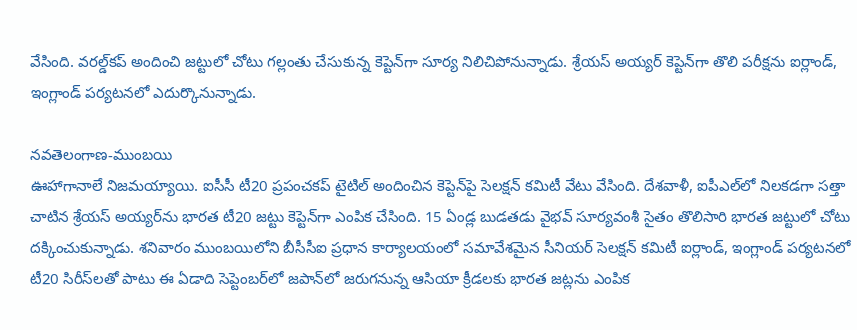వేసింది. వరల్డ్‌‌కప్‌ అందించి జట్టులో చోటు గల్లంతు చేసుకున్న కెప్టెన్‌‌గా సూర్య నిలిచిపోనున్నాడు. శ్రేయస్‌ అయ్యర్‌ ‌కెప్టెన్‌‌గా తొలి పరీక్ష‍ను ఐర్లాండ్‌, ఇంగ్లాండ్‌ ‌పర్యటనలో ఎదుర్కొనున్నాడు.

నవతెలంగాణ-ముంబయి
ఊహాగానాలే నిజమయ్యాయి. ఐసీసీ టీ20 ప్రపంచకప్‌ ‌టైటిల్‌ అందించిన కెప్టెన్‌‌పై సెలక్ష‍న్‌ ‌కమిటీ వేటు వేసింది. దేశవాళీ, ఐపీఎల్‌‌లో నిలకడగా సత్తా చాటిన శ్రేయస్‌ అయ్యర్‌‌ను భారత టీ20 జట్టు కెప్టెన్‌‌గా ఎంపిక చేసింది. 15 ఏండ్ల బుడతడు వైభవ్‌ ‌సూర్యవంశీ సైతం తొలిసారి భారత జట్టులో చోటు దక్కించుకున్నాడు. శనివారం ముంబయిలోని బీసీసీఐ ప్రధాన కార్యాలయంలో సమావేశమైన సీనియర్‌ ‌సెలక్ష‍న్‌ ‌కమిటీ ఐర్లాండ్‌, ఇంగ్లాండ్‌ ‌పర్యటనలో టీ20 సిరీస్‌‌లతో పాటు ఈ ఏడాది సెప్టెంబర్‌‌లో జపాన్‌‌లో జరుగనున్న ఆసియా క్రీడలకు భారత జట్లను ఎంపిక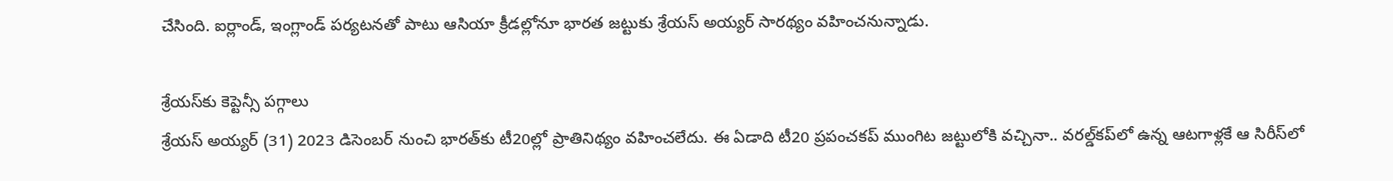చేసింది. ఐర్లాండ్‌, ఇంగ్లాండ్‌ ‌పర్యటనతో పాటు ఆసియా క్రీడల్లోనూ భారత జట్టుకు శ్రేయస్‌ అయ్యర్‌ ‌సారథ్యం వహించనున్నాడు.

శ్రేయస్‌‌కు కెప్టెన్సీ పగ్గాలు
శ్రేయస్‌ అయ్యర్‌ (31) 2023 డిసెంబర్‌ ‌నుంచి భారత్‌‌కు టీ20ల్లో ప్రాతినిథ్యం వహించలేదు. ఈ ఏడాది టీ20 ప్రపంచకప్‌ ‌ముంగిట జట్టులోకి వచ్చినా.. వరల్డ్‌‌కప్‌‌లో ఉన్న ఆటగాళ్లకే ఆ సిరీస్‌‌లో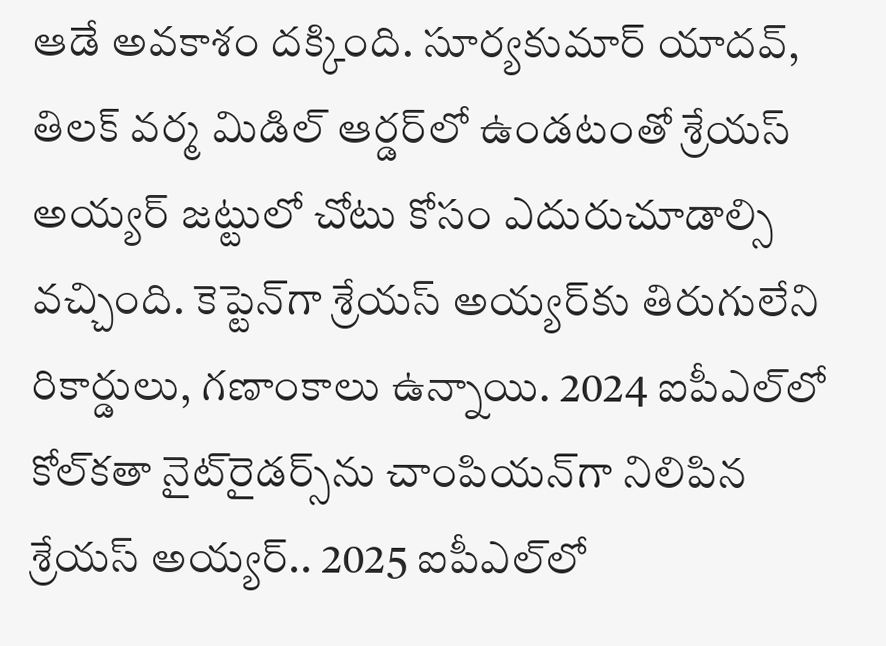ఆడే అవకాశం దక్కింది. సూర్యకుమార్‌ ‌యాదవ్‌, తిలక్‌ ‌వర్మ మిడిల్‌ ఆర్డర్‌‌లో ఉండటంతో శ్రేయస్‌ అయ్యర్‌ ‌జట్టులో చోటు కోసం ఎదురుచూడాల్సి వచ్చింది. కెప్టెన్‌‌గా శ్రేయస్‌ అయ్యర్‌‌కు తిరుగులేని రికార్డులు, గణాంకాలు ఉన్నాయి. 2024 ఐపీఎల్‌‌లో కోల్‌‌కతా నైట్‌‌రైడర్స్‌‌ను చాంపియన్‌‌గా నిలిపిన శ్రేయస్‌ అయ్యర్‌.. 2025 ఐపీఎల్‌‌లో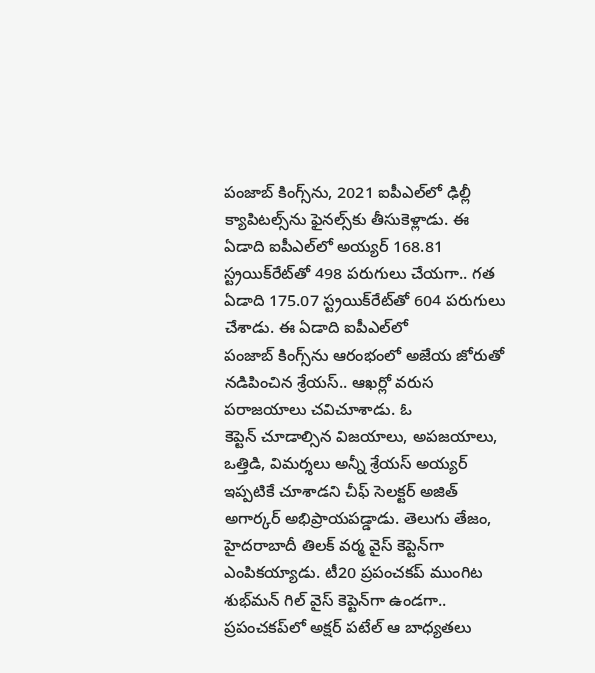పంజాబ్‌ ‌కింగ్స్‌‌ను, 2021 ఐపీఎల్‌‌లో ఢిల్లీ క్యాపిటల్స్‌‌ను ఫైనల్స్‌కు తీసుకెళ్లాడు. ఈ ఏడాది ఐపీఎల్‌‌లో అయ్యర్‌ 168.81 స్ట్రయిక్‌‌రేట్‌‌తో 498 పరుగులు చేయగా.. గత ఏడాది 175.07 స్ట్రయిక్‌‌రేట్‌‌తో 604 పరుగులు చేశాడు. ఈ ఏడాది ఐపీఎల్‌‌లో పంజాబ్‌ ‌కింగ్స్‌‌ను ఆరంభంలో అజేయ జోరుతో నడిపించిన శ్రేయస్‌.. ఆఖర్లో వరుస పరాజయాలు చవిచూశాడు. ఓ కెప్టెన్‌ ‌చూడాల్సిన విజయాలు, అపజయాలు, ఒత్తిడి, విమర్శలు అన్నీ శ్రేయస్‌ అయ్యర్‌ ఇప్పటికే చూశాడని చీఫ్‌ ‌సెలక్టర్‌ అజిత్‌ అగార్కర్‌ అభిప్రాయపడ్డాడు. తెలుగు తేజం, హైదరాబాదీ తిలక్‌ ‌వర్మ వైస్‌ ‌కెప్టెన్‌గా ఎంపికయ్యాడు. టీ20 ప్రపంచకప్‌ ‌ముంగిట శుభ్‌‌మన్‌ ‌గిల్‌ ‌వైస్‌ ‌కెప్టెన్‌‌గా ఉండగా.. ప్రపంచకప్‌‌లో అక్ష‍ర్‌ ‌పటేల్‌ ఆ బాధ్యతలు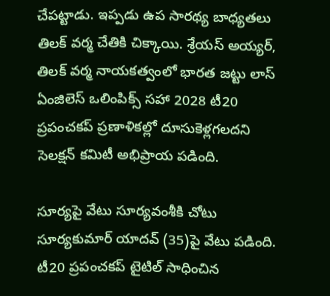చేపట్టాడు. ఇప్పడు ఉప సారథ్య బాధ్యతలు తిలక్‌ ‌వర్మ చేతికి చిక్కాయి. శ్రేయస్‌ అయ్యర్‌, తిలక్‌ ‌వర్మ నాయకత్వంలో భారత జట్టు లాస్‌ ఏంజిలెస్‌ ఒలింపిక్స్‌ ‌సహా 2028 టీ20 ప్రపంచకప్‌ ‌ప్రణాళికల్లో దూసుకెళ్లగలదని సెలక్ష‍న్‌ ‌కమిటీ అభిప్రాయ పడింది.

సూర్యపై వేటు సూర్యవంశీకి చోటు
సూర్యకుమార్‌ ‌యాదవ్ (35)పై వేటు పడింది. టీ20 ప్రపంచకప్‌ ‌టైటిల్‌ ‌సాధించిన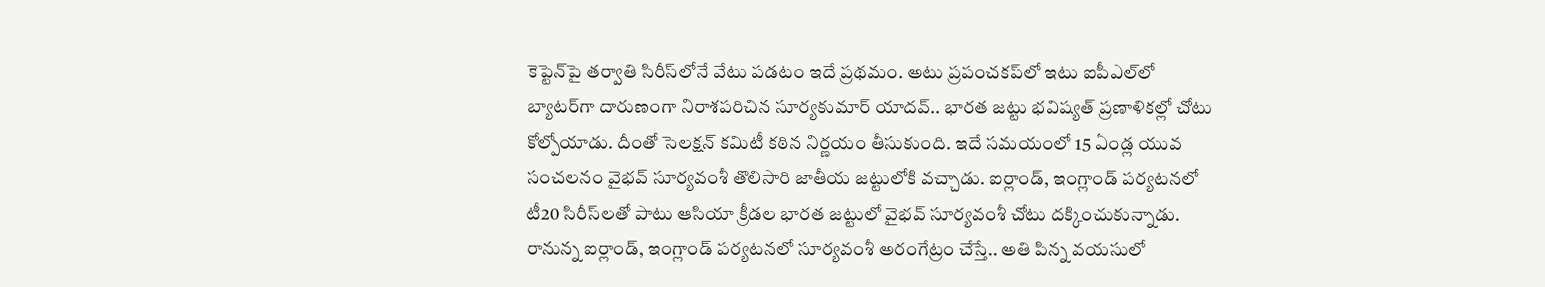కెప్టెన్‌‌పై తర్వాతి సిరీస్‌‌లోనే వేటు పడటం ఇదే ప్రథమం. అటు ప్రపంచకప్‌‌లో ఇటు ఐపీఎల్‌‌లో బ్యాటర్‌‌గా దారుణంగా నిరాశపరిచిన సూర్యకుమార్‌ ‌యాదవ్‌.. భారత జట్టు భవిష్యత్‌ ‌ప్రణాళికల్లో చోటు కోల్పోయాడు. దీంతో సెలక్ష‍న్‌ ‌కమిటీ కఠిన నిర్ణయం తీసుకుంది. ఇదే సమయంలో 15 ఏండ్ల యువ సంచలనం వైభవ్‌ ‌సూర్యవంశీ తొలిసారి జాతీయ జట్టులోకి వచ్చాడు. ఐర్లాండ్‌, ఇంగ్లాండ్‌ ‌పర్యటనలో టీ20 సిరీస్‌‌లతో పాటు ఆసియా క్రీడల భారత జట్టులో వైభవ్‌ ‌సూర్యవంశీ చోటు దక్కించుకున్నాడు. రానున్న ఐర్లాండ్‌, ఇంగ్లాండ్‌ ‌పర్యటనలో సూర్యవంశీ అరంగేట్రం చేస్తే.. అతి పిన్న వయసులో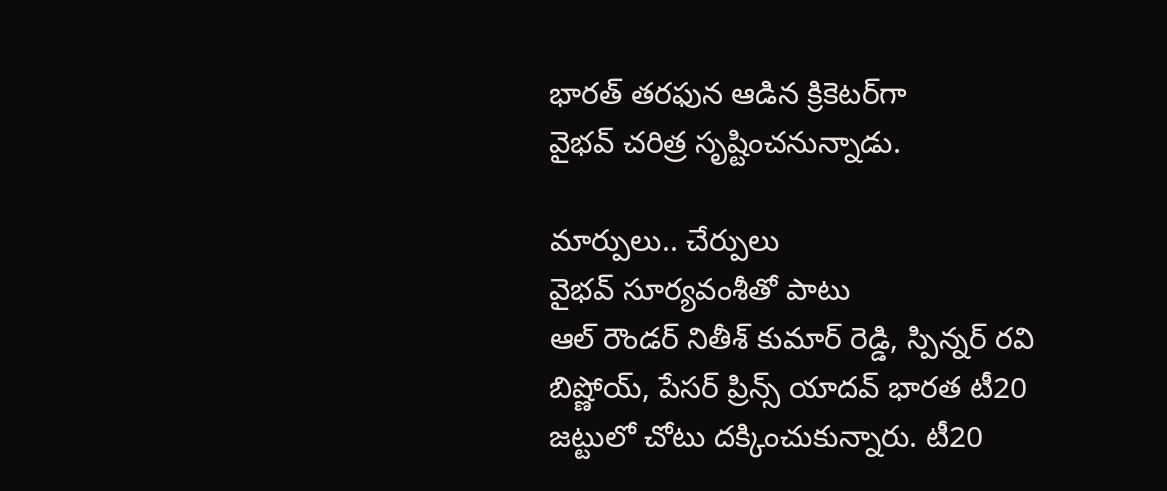భారత్‌ ‌తరఫున ఆడిన క్రికెటర్‌‌గా వైభవ్‌ ‌చరిత్ర సృష్టించనున్నాడు.

మార్పులు.. చేర్పులు
వైభవ్‌ ‌సూర్యవంశీతో పాటు ఆల్‌ ‌రౌండర్‌ ‌నితీశ్‌ ‌కుమార్‌ ‌రెడ్డి, స్పిన్నర్‌ ‌రవి బిష్ణోయ్‌, పేసర్‌ ‌ప్రిన్స్‌ ‌యాదవ్‌ ‌భారత టీ20 జట్టులో చోటు దక్కించుకున్నారు. టీ20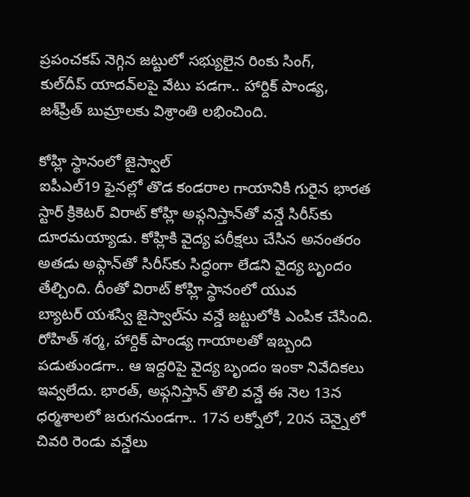ప్రపంచకప్‌ ‌నెగ్గిన జట్టులో సభ్యులైన రింకు సింగ్‌, కుల్‌‌దీప్‌ ‌యాదవ్‌‌లపై వేటు పడగా.. హార్దిక్‌ ‌పాండ్య, జశ్‌ప్రీత్‌ ‌బుమ్రాలకు విశ్రాంతి లభించింది.

కోహ్లి స్థానంలో జైస్వాల్‌
ఐపీఎల్‌19 ఫైనల్లో తొడ కండరాల గాయానికి గురైన భారత స్టార్‌ ‌క్రికెటర్‌ ‌విరాట్‌ ‌కోహ్లి అఫ్గనిస్తాన్‌‌తో వన్డే సిరీస్‌‌కు దూరమయ్యాడు. కోహ్లికి వైద్య పరీక్ష‍లు చేసిన అనంతరం అతడు అఫ్గాన్‌‌తో సిరీస్‌‌కు సిద్ధంగా లేడని వైద్య బృందం తేల్చింది. దీంతో విరాట్‌ ‌కోహ్లి స్థానంలో యువ బ్యాటర్‌ ‌యశస్వి జైస్వాల్‌‌ను వన్డే జట్టులోకి ఎంపిక చేసింది. రోహిత్‌ ‌శర్మ, హార్దిక్‌ ‌పాండ్య గాయాలతో ఇబ్బంది పడుతుండగా.. ఆ ఇద్దరిపై వైద్య బృందం ఇంకా నివేదికలు ఇవ్వలేదు. భారత్‌, అఫ్గనిస్తాన్‌ తొలి వన్డే ఈ నెల 13న ధర్మశాలలో జరుగనుండగా.. 17న లక్నోలో, 20న చెన్నైలో చివరి రెండు వన్డేలు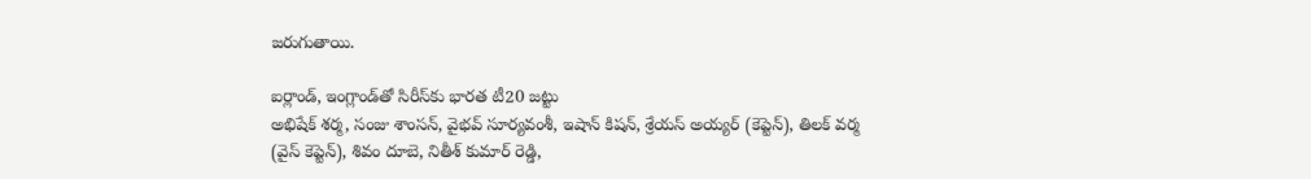జరుగుతాయి.

ఐర్లాండ్‌, ఇంగ్లాండ్‌‌తో సిరీస్‌‌కు భారత టీ20 జట్టు
అభిషేక్‌ ‌శర్మ, సంజు శాంసన్‌, వైభవ్‌ ‌సూర్యవంశీ, ఇషాన్‌ ‌కిషన్‌, శ్రేయస్‌ అయ్యర్‌ (కెప్టెన్‌), తిలక్‌ ‌వర్మ (వైస్‌ ‌కెప్టెన్), శివం దూబె, నితీశ్‌ ‌కుమార్‌ ‌రెడ్డి,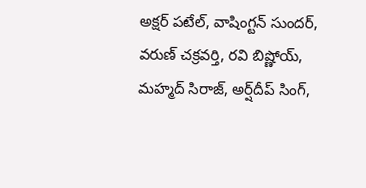అక్ష‍ర్‌ ‌పటేల్‌, వాషింగ్టన్‌ ‌సుందర్‌, వరుణ్‌ ‌చక్రవర్తి, రవి బిష్ణోయ్‌, మహ్మద్‌ ‌సిరాజ్‌, అర్ష్‌‌దీప్‌ ‌సింగ్‌,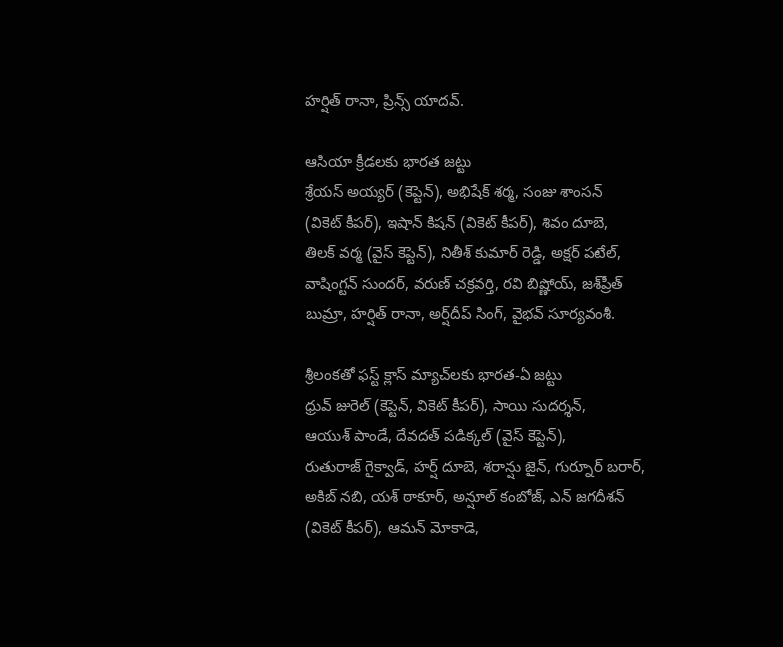హర్షిత్‌ ‌రానా, ప్రిన్స్‌ ‌యాదవ్‌.

ఆసియా క్రీడలకు భారత జట్టు
శ్రేయస్‌ అయ్యర్‌ (కెప్టెన్‌), అభిషేక్‌ ‌శర్మ, సంజు శాంసన్‌ (వికెట్‌ ‌కీపర్‌), ఇషాన్‌ ‌కిషన్ (వికెట్‌ ‌కీపర్‌), శివం దూబె, తిలక్‌ ‌వర్మ (వైస్‌ ‌కెప్టెన్‌), నితీశ్‌ ‌కుమార్‌ ‌రెడ్డి, అక్ష‍ర్‌ ‌పటేల్‌, వాషింగ్టన్‌ ‌సుందర్‌, వరుణ్‌ ‌చక్రవర్తి, రవి బిష్ణోయ్‌, జశ్‌‌ప్రీత్‌ బుమ్రా, హర్షిత్‌ ‌రానా, అర్ష్‌దీప్‌ ‌సింగ్‌, వైభవ్‌ ‌సూర్యవంశీ.

శ్రీలంకతో ఫస్ట్‌ ‌క్లాస్‌ ‌మ్యాచ్‌‌లకు భారత-ఏ జట్టు
ధ్రువ్‌ ‌జురెల్‌ (కెప్టెన్‌, వికెట్‌ ‌కీపర్‌), సాయి సుదర్శన్‌, ఆయుశ్‌ ‌పాండే, దేవదత్‌ ‌పడిక్కల్‌ (వైస్‌ ‌కెప్టెన్), రుతురాజ్‌ ‌గైక్వాడ్‌, హర్ష్‌ ‌దూబె, శరాన్షు జైన్‌, గుర్నూర్‌ ‌బరార్‌, అకిబ్‌ ‌నబి, యశ్‌ ‌ఠాకూర్‌, అన్షూల్‌ ‌కంబోజ్‌, ఎన్‌ ‌జగదీశన్‌ (వికెట్‌ ‌కీపర్‌), ఆమన్‌ ‌మోకాడె,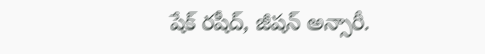షేక్‌ ‌రషీద్‌, జీషన్‌ అన్సారీ.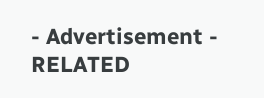- Advertisement -
RELATED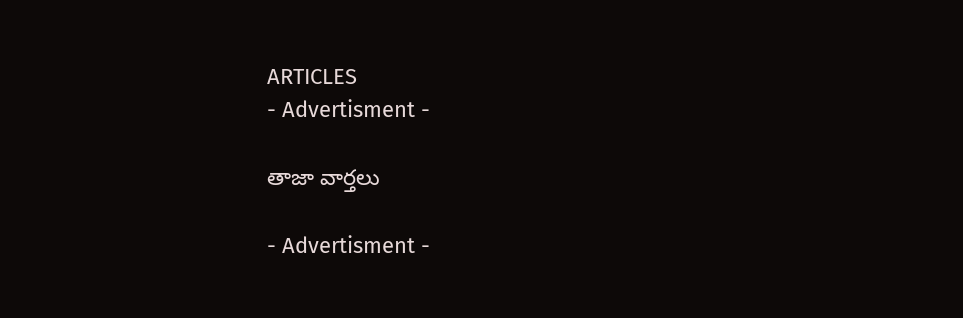ARTICLES
- Advertisment -

తాజా వార్తలు

- Advertisment -